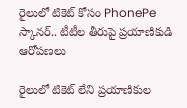రైలులో టికెట్ కోసం PhonePe స్కానర్‌.. టీటీల తీరుపై ప్రయాణికుడి ఆరోపణలు

రైలులో టికెట్ లేని ప్రయాణికుల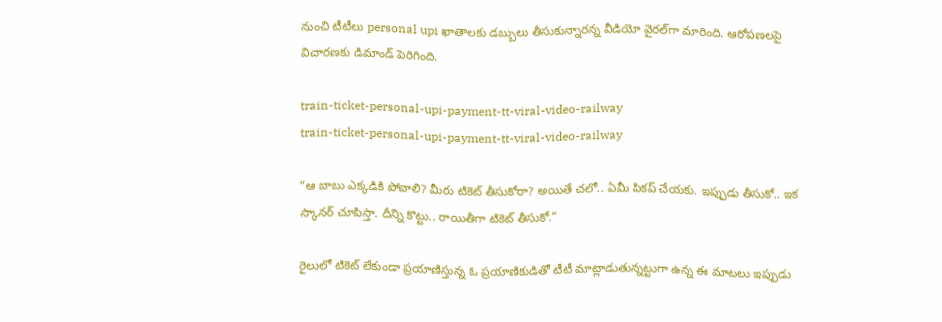నుంచి టీటీలు personal upi ఖాతాలకు డబ్బులు తీసుకున్నారన్న వీడియో వైరల్‌గా మారింది. ఆరోపణలపై విచారణకు డిమాండ్ పెరిగింది.

train-ticket-personal-upi-payment-tt-viral-video-railway
train-ticket-personal-upi-payment-tt-viral-video-railway

“ఆ బాబు ఎక్కడికి పోవాలి? మీరు టికెట్ తీసుకోరా? అయితే చలో.. ఏమీ పికప్ చేయకు. ఇప్పుడు తీసుకో.. ఇక స్కానర్ చూపిస్తా. దీన్ని కొట్టు.. రాయితీగా టికెట్ తీసుకో.”

రైలులో టికెట్ లేకుండా ప్రయాణిస్తున్న ఓ ప్రయాణికుడితో టీటీ మాట్లాడుతున్నట్టుగా ఉన్న ఈ మాటలు ఇప్పుడు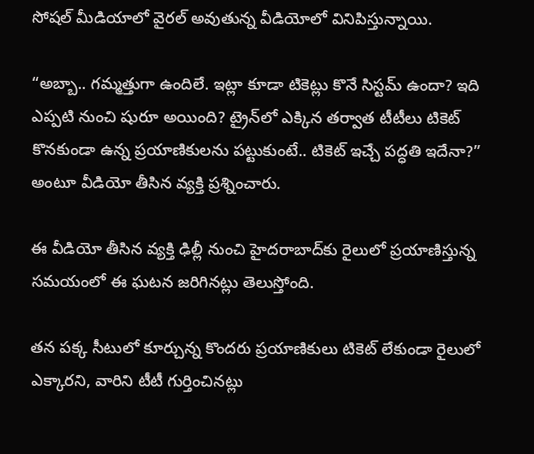సోషల్ మీడియాలో వైరల్ అవుతున్న వీడియోలో వినిపిస్తున్నాయి.

“అబ్బా.. గమ్మత్తుగా ఉందిలే. ఇట్లా కూడా టికెట్లు కొనే సిస్టమ్ ఉందా? ఇది ఎప్పటి నుంచి షురూ అయింది? ట్రైన్‌లో ఎక్కిన తర్వాత టీటీలు టికెట్ కొనకుండా ఉన్న ప్రయాణికులను పట్టుకుంటే.. టికెట్ ఇచ్చే పద్ధతి ఇదేనా?” అంటూ వీడియో తీసిన వ్యక్తి ప్రశ్నించారు.

ఈ వీడియో తీసిన వ్యక్తి ఢిల్లీ నుంచి హైదరాబాద్‌కు రైలులో ప్రయాణిస్తున్న సమయంలో ఈ ఘటన జరిగినట్లు తెలుస్తోంది.

తన పక్క సీటులో కూర్చున్న కొందరు ప్రయాణికులు టికెట్ లేకుండా రైలులో ఎక్కారని, వారిని టీటీ గుర్తించినట్లు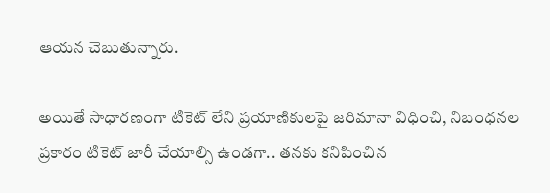ఆయన చెబుతున్నారు.

అయితే సాధారణంగా టికెట్ లేని ప్రయాణికులపై జరిమానా విధించి, నిబంధనల ప్రకారం టికెట్ జారీ చేయాల్సి ఉండగా.. తనకు కనిపించిన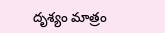దృశ్యం మాత్రం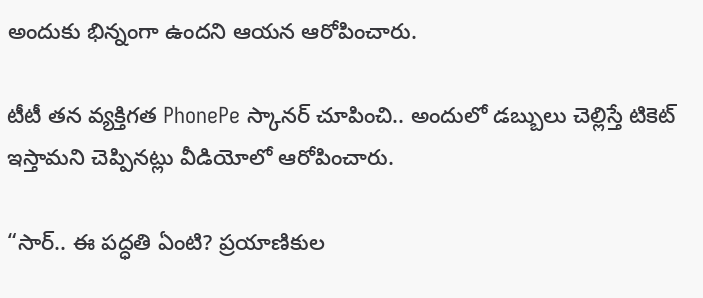అందుకు భిన్నంగా ఉందని ఆయన ఆరోపించారు.

టీటీ తన వ్యక్తిగత PhonePe స్కానర్ చూపించి.. అందులో డబ్బులు చెల్లిస్తే టికెట్ ఇస్తామని చెప్పినట్లు వీడియోలో ఆరోపించారు.

“సార్.. ఈ పద్ధతి ఏంటి? ప్రయాణికుల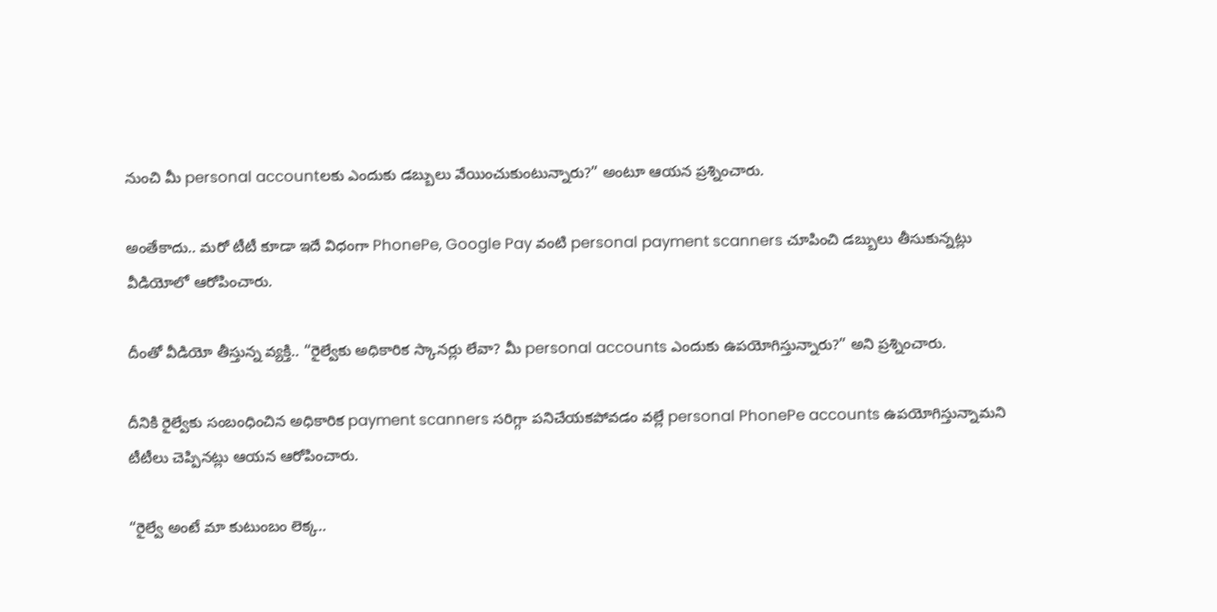నుంచి మీ personal accountలకు ఎందుకు డబ్బులు వేయించుకుంటున్నారు?” అంటూ ఆయన ప్రశ్నించారు.

అంతేకాదు.. మరో టీటీ కూడా ఇదే విధంగా PhonePe, Google Pay వంటి personal payment scanners చూపించి డబ్బులు తీసుకున్నట్లు వీడియోలో ఆరోపించారు.

దీంతో వీడియో తీస్తున్న వ్యక్తి.. “రైల్వేకు అధికారిక స్కానర్లు లేవా? మీ personal accounts ఎందుకు ఉపయోగిస్తున్నారు?” అని ప్రశ్నించారు.

దీనికి రైల్వేకు సంబంధించిన అధికారిక payment scanners సరిగ్గా పనిచేయకపోవడం వల్లే personal PhonePe accounts ఉపయోగిస్తున్నామని టీటీలు చెప్పినట్లు ఆయన ఆరోపించారు.

“రైల్వే అంటే మా కుటుంబం లెక్క..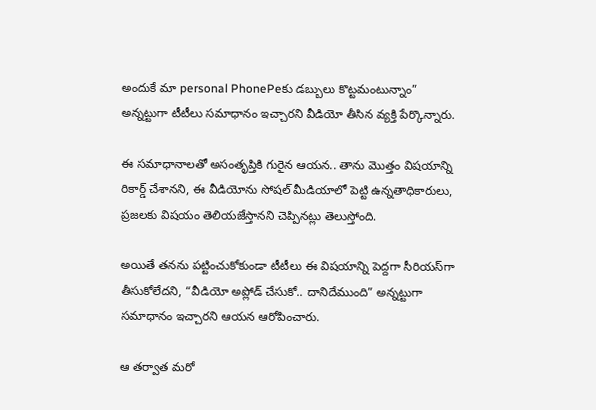అందుకే మా personal PhonePeకు డబ్బులు కొట్టమంటున్నాం” అన్నట్టుగా టీటీలు సమాధానం ఇచ్చారని వీడియో తీసిన వ్యక్తి పేర్కొన్నారు.

ఈ సమాధానాలతో అసంతృప్తికి గురైన ఆయన.. తాను మొత్తం విషయాన్ని రికార్డ్ చేశానని, ఈ వీడియోను సోషల్ మీడియాలో పెట్టి ఉన్నతాధికారులు, ప్రజలకు విషయం తెలియజేస్తానని చెప్పినట్లు తెలుస్తోంది.

అయితే తనను పట్టించుకోకుండా టీటీలు ఈ విషయాన్ని పెద్దగా సీరియస్‌గా తీసుకోలేదని, “వీడియో అప్లోడ్ చేసుకో.. దానిదేముంది” అన్నట్టుగా సమాధానం ఇచ్చారని ఆయన ఆరోపించారు.

ఆ తర్వాత మరో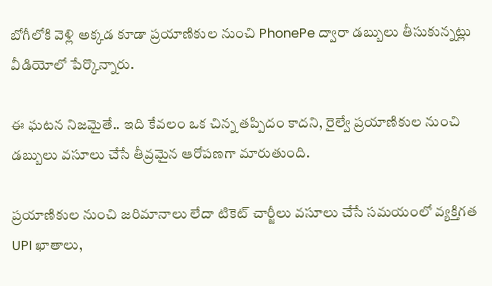బోగీలోకి వెళ్లి అక్కడ కూడా ప్రయాణికుల నుంచి PhonePe ద్వారా డబ్బులు తీసుకున్నట్లు వీడియోలో పేర్కొన్నారు.

ఈ ఘటన నిజమైతే.. ఇది కేవలం ఒక చిన్న తప్పిదం కాదని, రైల్వే ప్రయాణికుల నుంచి డబ్బులు వసూలు చేసే తీవ్రమైన ఆరోపణగా మారుతుంది.

ప్రయాణికుల నుంచి జరిమానాలు లేదా టికెట్ చార్జీలు వసూలు చేసే సమయంలో వ్యక్తిగత UPI ఖాతాలు,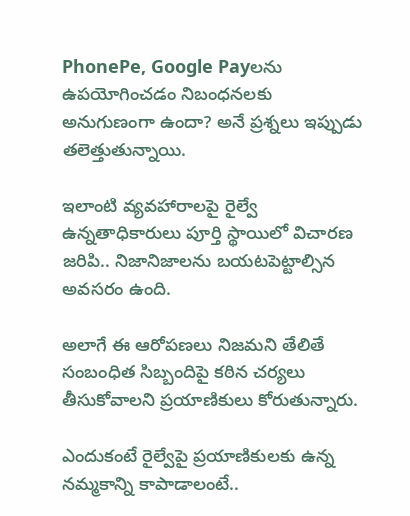PhonePe, Google Payలను ఉపయోగించడం నిబంధనలకు అనుగుణంగా ఉందా? అనే ప్రశ్నలు ఇప్పుడు తలెత్తుతున్నాయి.

ఇలాంటి వ్యవహారాలపై రైల్వే ఉన్నతాధికారులు పూర్తి స్థాయిలో విచారణ జరిపి.. నిజానిజాలను బయటపెట్టాల్సిన అవసరం ఉంది.

అలాగే ఈ ఆరోపణలు నిజమని తేలితే సంబంధిత సిబ్బందిపై కఠిన చర్యలు తీసుకోవాలని ప్రయాణికులు కోరుతున్నారు.

ఎందుకంటే రైల్వేపై ప్రయాణికులకు ఉన్న నమ్మకాన్ని కాపాడాలంటే..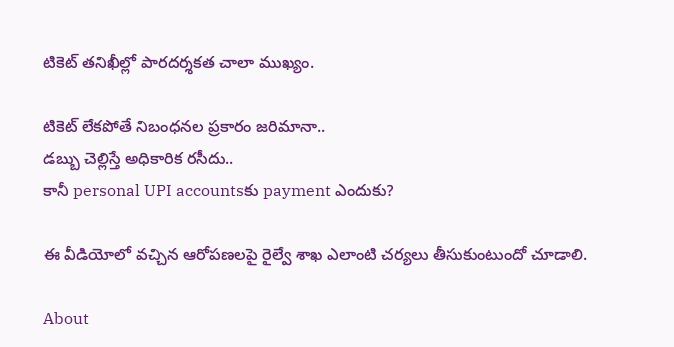టికెట్ తనిఖీల్లో పారదర్శకత చాలా ముఖ్యం.

టికెట్ లేకపోతే నిబంధనల ప్రకారం జరిమానా..
డబ్బు చెల్లిస్తే అధికారిక రసీదు..
కానీ personal UPI accountsకు payment ఎందుకు?

ఈ వీడియోలో వచ్చిన ఆరోపణలపై రైల్వే శాఖ ఎలాంటి చర్యలు తీసుకుంటుందో చూడాలి.

About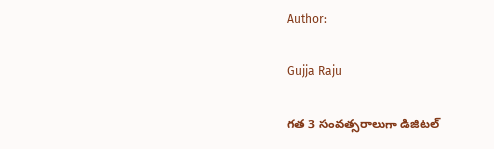Author:

Gujja Raju

గత 3 సంవత్సరాలుగా డిజిటల్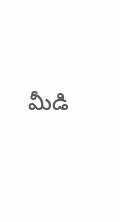మీడి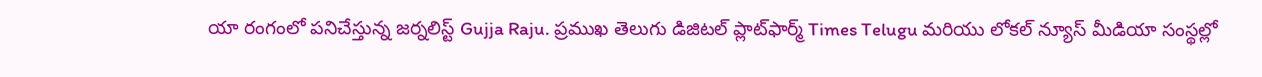యా రంగంలో పనిచేస్తున్న జర్నలిస్ట్ Gujja Raju. ప్రముఖ తెలుగు డిజిటల్ ప్లాట్‌ఫార్మ్ Times Telugu మరియు లోకల్ న్యూస్ మీడియా సంస్థల్లో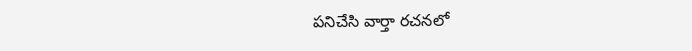పనిచేసి వార్తా రచనలో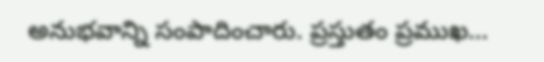అనుభవాన్ని సంపాదించారు. ప్రస్తుతం ప్రముఖ…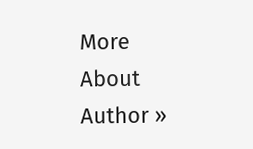More About Author »